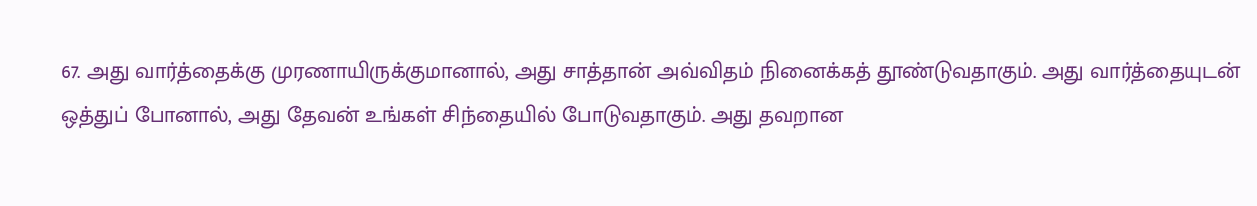67. அது வார்த்தைக்கு முரணாயிருக்குமானால், அது சாத்தான் அவ்விதம் நினைக்கத் தூண்டுவதாகும். அது வார்த்தையுடன் ஒத்துப் போனால், அது தேவன் உங்கள் சிந்தையில் போடுவதாகும். அது தவறான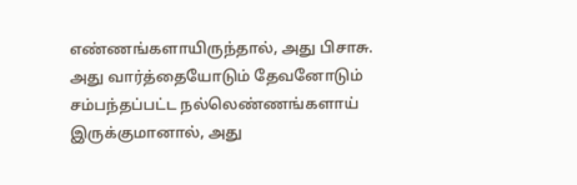எண்ணங்களாயிருந்தால், அது பிசாசு. அது வார்த்தையோடும் தேவனோடும் சம்பந்தப்பட்ட நல்லெண்ணங்களாய் இருக்குமானால், அது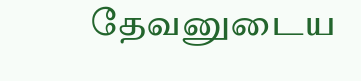தேவனுடைய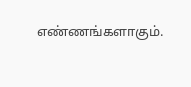எண்ணங்களாகும்.